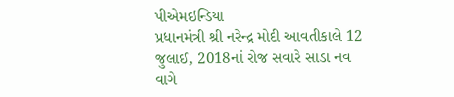પીએમઇન્ડિયા
પ્રધાનમંત્રી શ્રી નરેન્દ્ર મોદી આવતીકાલે 12 જુલાઈ, 2018નાં રોજ સવારે સાડા નવ વાગે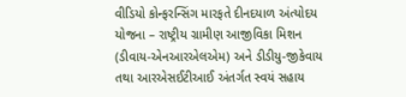વીડિયો કોન્ફરન્સિંગ મારફતે દીનદયાળ અંત્યોદય યોજના – રાષ્ટ્રીય ગ્રામીણ આજીવિકા મિશન (ડીવાય-એનઆરએલએમ) અને ડીડીયુ-જીકેવાય તથા આરએસઈટીઆઈ અંતર્ગત સ્વયં સહાય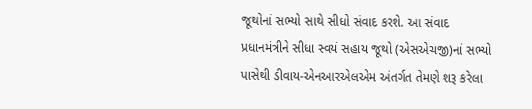જૂથોનાં સભ્યો સાથે સીધો સંવાદ કરશે. આ સંવાદ પ્રધાનમંત્રીને સીધા સ્વયં સહાય જૂથો (એસએચજી)નાં સભ્યો પાસેથી ડીવાય-એનઆરએલએમ અંતર્ગત તેમણે શરૂ કરેલા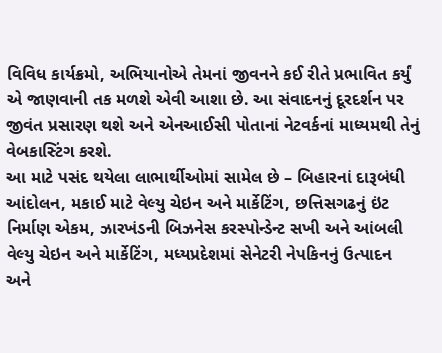વિવિધ કાર્યક્રમો, અભિયાનોએ તેમનાં જીવનને કઈ રીતે પ્રભાવિત કર્યું એ જાણવાની તક મળશે એવી આશા છે. આ સંવાદનનું દૂરદર્શન પર જીવંત પ્રસારણ થશે અને એનઆઈસી પોતાનાં નેટવર્કનાં માધ્યમથી તેનું વેબકાસ્ટિંગ કરશે.
આ માટે પસંદ થયેલા લાભાર્થીઓમાં સામેલ છે – બિહારનાં દારૂબંધી આંદોલન, મકાઈ માટે વેલ્યુ ચેઇન અને માર્કેટિંગ, છત્તિસગઢનું ઇંટ નિર્માણ એકમ, ઝારખંડની બિઝનેસ કરસ્પોન્ડેન્ટ સખી અને આંબલી વેલ્યુ ચેઇન અને માર્કેટિંગ, મધ્યપ્રદેશમાં સેનેટરી નેપકિનનું ઉત્પાદન અને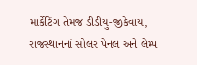માર્કેટિંગ તેમજ ડીડીયુ-જીકેવાય, રાજસ્થાનનાં સોલર પેનલ અને લેમ્પ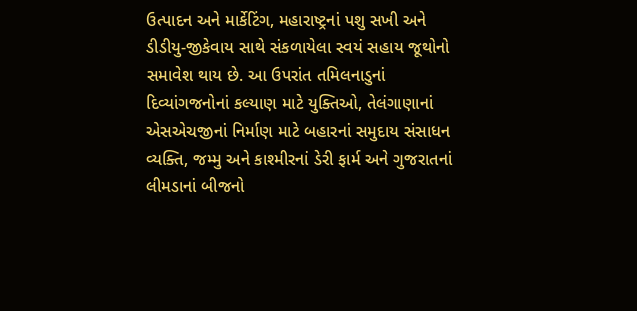ઉત્પાદન અને માર્કેટિંગ, મહારાષ્ટ્રનાં પશુ સખી અને ડીડીયુ-જીકેવાય સાથે સંકળાયેલા સ્વયં સહાય જૂથોનો સમાવેશ થાય છે. આ ઉપરાંત તમિલનાડુનાં દિવ્યાંગજનોનાં કલ્યાણ માટે યુક્તિઓ, તેલંગાણાનાં એસએચજીનાં નિર્માણ માટે બહારનાં સમુદાય સંસાધન વ્યક્તિ, જમ્મુ અને કાશ્મીરનાં ડેરી ફાર્મ અને ગુજરાતનાં લીમડાનાં બીજનો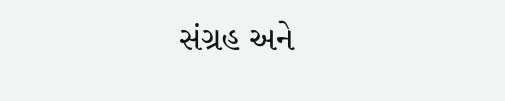સંગ્રહ અને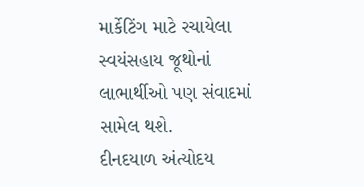માર્કેટિંગ માટે રચાયેલા સ્વયંસહાય જૂથોનાં લાભાર્થીઓ પણ સંવાદમાં સામેલ થશે.
દીનદયાળ અંત્યોદય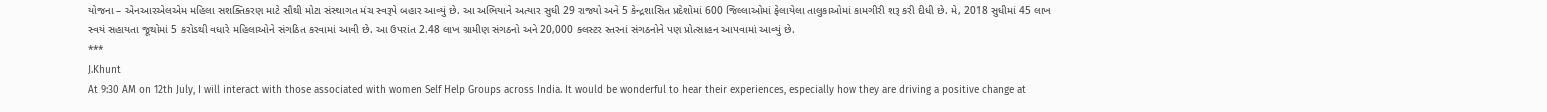યોજના – એનઆરએલએમ મહિલા સશક્તિકરણ માટે સૌથી મોટા સંસ્થાગત મંચ સ્વરૂપે બહાર આવ્યું છે. આ અભિયાને અત્યાર સુધી 29 રાજ્યો અને 5 કેન્દ્રશાસિત પ્રદેશોમાં 600 જિલ્લાઓમાં ફેલાયેલા તાલુકાઓમાં કામગીરી શરૂ કરી દીધી છે. મે, 2018 સુધીમાં 45 લાખ સ્વયં સહાયતા જૂથોમાં 5 કરોડથી વધારે મહિલાઓને સંગઠિત કરવામાં આવી છે. આ ઉપરાંત 2.48 લાખ ગ્રામીણ સંગઠનો અને 20,000 ક્લસ્ટર સ્તરનાં સંગઠનોને પણ પ્રોત્સાહન આપવામાં આવ્યું છે.
***
J.Khunt
At 9:30 AM on 12th July, I will interact with those associated with women Self Help Groups across India. It would be wonderful to hear their experiences, especially how they are driving a positive change at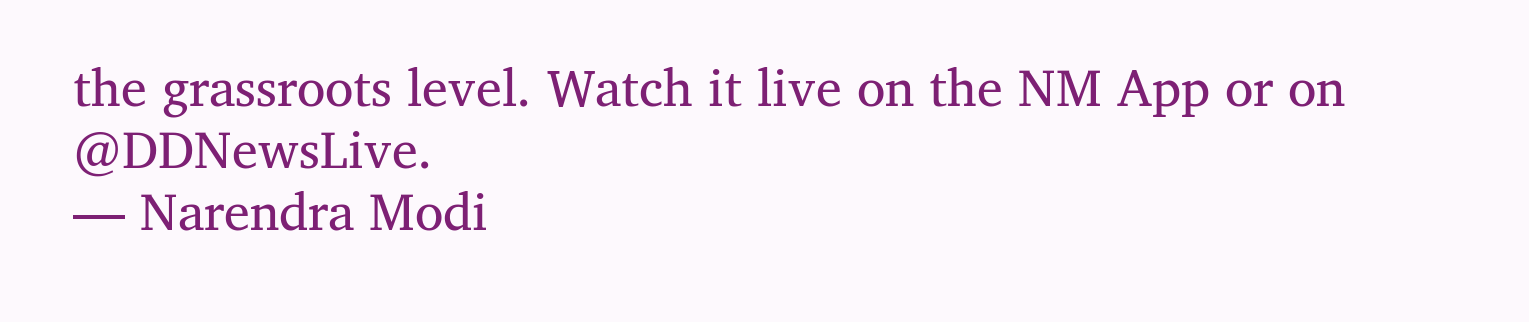the grassroots level. Watch it live on the NM App or on @DDNewsLive.
— Narendra Modi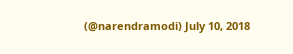(@narendramodi) July 10, 2018